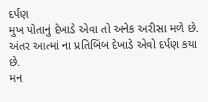દર્પણ
મુખ પોતાનું દેખાડે એવા તો અનેક અરીસા મળે છે.
અંતર આત્માં ના પ્રતિબિંબ દેખાડે એવો દર્પણ કયા છે.
મન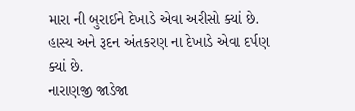મારા ની બુરાઈને દેખાડે એવા અરીસો ક્યાં છે.
હાસ્ય અને રૂદન અંતકરણ ના દેખાડે એવા દર્પણ ક્યાં છે.
નારાણજી જાડેજા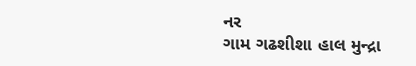નર
ગામ ગઢશીશા હાલ મુન્દ્રા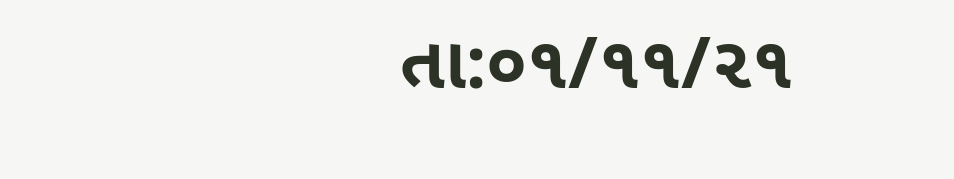તા:૦૧/૧૧/૨૧